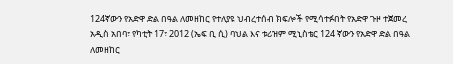124ኛውን የአድዋ ድል በዓል ለመዘከር የተለያዩ ህብረተሰብ ክፍሎች የሚሳተፉበት የአድዋ ጉዞ ተጀመረ
አዲስ አበባ፣ የካቲት 17፣ 2012 (ኤፍ ቢ ሲ) ባህል እና ቱሪዝም ሚኒስቴር 124 ኛውን የአድዋ ድል በዓል ለመዘከር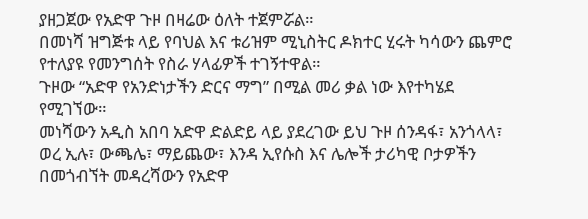ያዘጋጀው የአድዋ ጉዞ በዛሬው ዕለት ተጀምሯል።
በመነሻ ዝግጅቱ ላይ የባህል እና ቱሪዝም ሚኒስትር ዶክተር ሂሩት ካሳውን ጨምሮ የተለያዩ የመንግሰት የስራ ሃላፊዎች ተገኝተዋል።
ጉዞው “አድዋ የአንድነታችን ድርና ማግ” በሚል መሪ ቃል ነው እየተካሄደ የሚገኘው።
መነሻውን አዲስ አበባ አድዋ ድልድይ ላይ ያደረገው ይህ ጉዞ ሰንዳፋ፣ አንጎላላ፣ ወረ ኢሉ፣ ውጫሌ፣ ማይጨው፣ እንዳ ኢየሱስ እና ሌሎች ታሪካዊ ቦታዎችን በመጎብኘት መዳረሻውን የአድዋ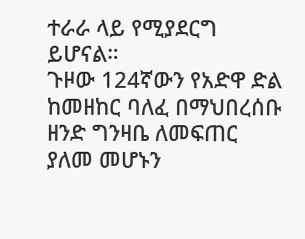ተራራ ላይ የሚያደርግ ይሆናል።
ጉዞው 124ኛውን የአድዋ ድል ከመዘከር ባለፈ በማህበረሰቡ ዘንድ ግንዛቤ ለመፍጠር ያለመ መሆኑን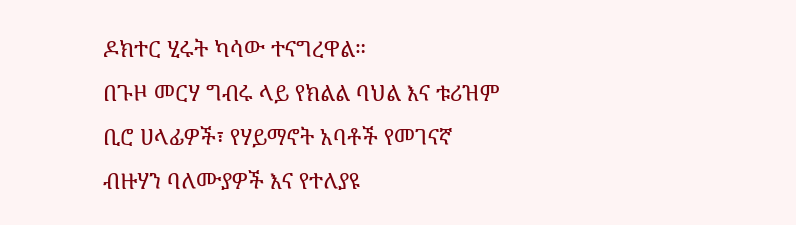ዶክተር ሂሩት ካሳው ተናግረዋል።
በጉዞ መርሃ ግብሩ ላይ የክልል ባህል እና ቱሪዝም ቢሮ ሀላፊዎች፣ የሃይማኖት አባቶች የመገናኛ ብዙሃን ባለሙያዎች እና የተለያዩ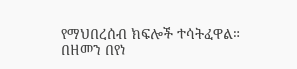የማህበረሰብ ክፍሎች ተሳትፈዋል።
በዘመን በየነ